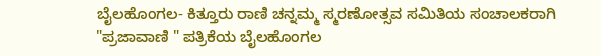ಬೈಲಹೊಂಗಲ- ಕಿತ್ತೂರು ರಾಣಿ ಚನ್ನಮ್ಮ ಸ್ಮರಣೋತ್ಸವ ಸಮಿತಿಯ ಸಂಚಾಲಕರಾಗಿ "ಪ್ರಜಾವಾಣಿ " ಪತ್ರಿಕೆಯ ಬೈಲಹೊಂಗಲ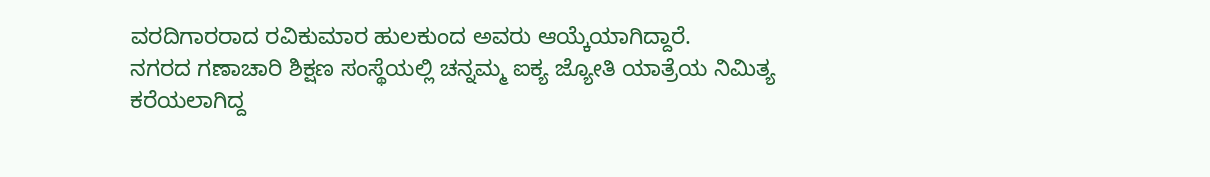ವರದಿಗಾರರಾದ ರವಿಕುಮಾರ ಹುಲಕುಂದ ಅವರು ಆಯ್ಕೆಯಾಗಿದ್ದಾರೆ.
ನಗರದ ಗಣಾಚಾರಿ ಶಿಕ್ಷಣ ಸಂಸ್ಥೆಯಲ್ಲಿ ಚನ್ನಮ್ಮ ಐಕ್ಯ ಜ್ಯೋತಿ ಯಾತ್ರೆಯ ನಿಮಿತ್ಯ ಕರೆಯಲಾಗಿದ್ದ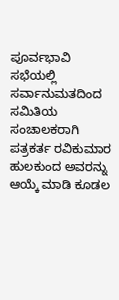ಪೂರ್ವಭಾವಿ ಸಭೆಯಲ್ಲಿ ಸರ್ವಾನುಮತದಿಂದ ಸಮಿತಿಯ ಸಂಚಾಲಕರಾಗಿ ಪತ್ರಕರ್ತ ರವಿಕುಮಾರ ಹುಲಕುಂದ ಅವರನ್ನು ಆಯ್ಕೆ ಮಾಡಿ ಕೂಡಲ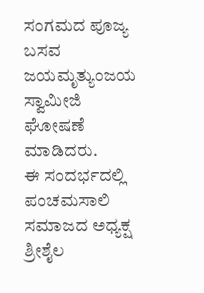ಸಂಗಮದ ಪೂಜ್ಯ ಬಸವ ಜಯಮೃತ್ಯುಂಜಯ ಸ್ವಾಮೀಜಿ ಘೋಷಣೆ ಮಾಡಿದರು.
ಈ ಸಂದರ್ಭದಲ್ಲಿ ಪಂಚಮಸಾಲಿ ಸಮಾಜದ ಅಧ್ಯಕ್ಷ ಶ್ರೀಶೈಲ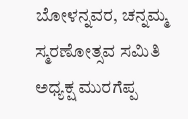ಬೋಳನ್ನವರ, ಚನ್ನಮ್ಮ ಸ್ಮರಣೋತ್ಸವ ಸಮಿತಿ ಅಧ್ಯಕ್ಷ ಮುರಗೆಪ್ಪ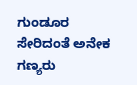ಗುಂಡೂರ ಸೇರಿದಂತೆ ಅನೇಕ ಗಣ್ಯರು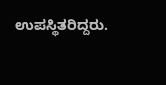ಉಪಸ್ಥಿತರಿದ್ದರು.